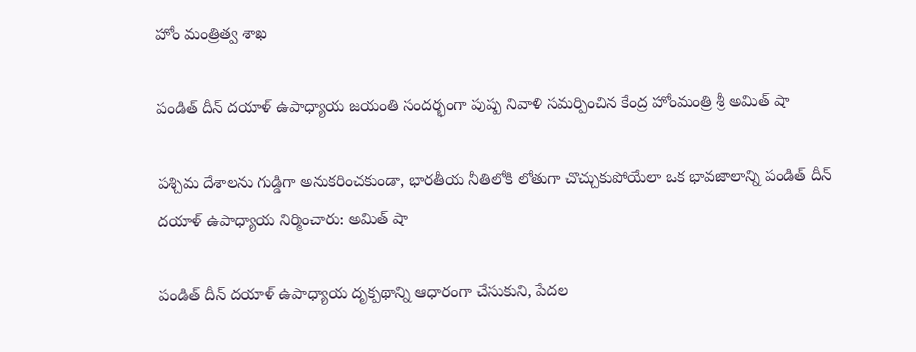హోం మంత్రిత్వ శాఖ

పండిత్‌ దీన్‌ దయాళ్‌ ఉపాధ్యాయ జయంతి సందర్భంగా పుష్ప నివాళి సమర్పించిన కేంద్ర హోంమంత్రి శ్రీ అమిత్‌ షా

పశ్చిమ దేశాలను గుడ్డిగా అనుకరించకుండా, భారతీయ నీతిలోకి లోతుగా చొచ్చుకుపోయేలా ఒక భావజాలాన్ని పండిత్‌ దీన్ దయాళ్‌ ఉపాధ్యాయ నిర్మించారు: అమిత్‌ షా

పండిత్‌ దీన్ దయాళ్‌ ఉపాధ్యాయ దృక్పథాన్ని ఆధారంగా చేసుకుని, పేదల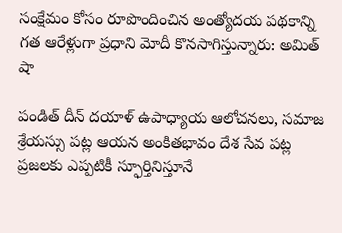సంక్షేమం కోసం రూపొందించిన అంత్యోదయ పథకాన్ని గత ఆరేళ్లుగా ప్రధాని మోదీ కొనసాగిస్తున్నారు: అమిత్‌ షా

పండిత్‌ దీన్ దయాళ్‌ ఉపాధ్యాయ ఆలోచనలు, సమాజ శ్రేయస్సు పట్ల ఆయన అంకితభావం దేశ సేవ పట్ల ప్రజలకు ఎప్పటికీ స్ఫూర్తినిస్తూనే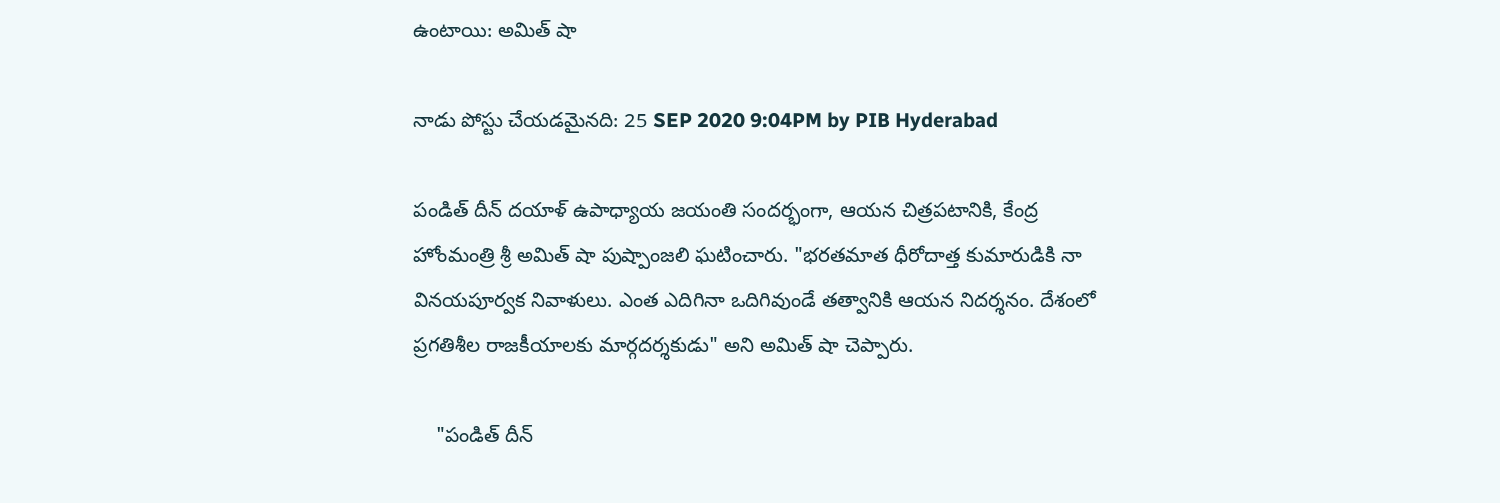ఉంటాయి: అమిత్‌ షా

నాడు పోస్టు చేయడమైనది: 25 SEP 2020 9:04PM by PIB Hyderabad

పండిత్‌ దీన్‌ దయాళ్‌ ఉపాధ్యాయ జయంతి సందర్భంగా, ఆయన చిత్రపటానికి, కేంద్ర హోంమంత్రి శ్రీ అమిత్‌ షా పుష్పాంజలి ఘటించారు. "భరతమాత ధీరోదాత్త కుమారుడికి నా వినయపూర్వక నివాళులు. ఎంత ఎదిగినా ఒదిగివుండే తత్వానికి ఆయన నిదర్శనం. దేశంలో ప్రగతిశీల రాజకీయాలకు మార్గదర్శకుడు" అని అమిత్‌ షా చెప్పారు.

    "పండిత్‌ దీన్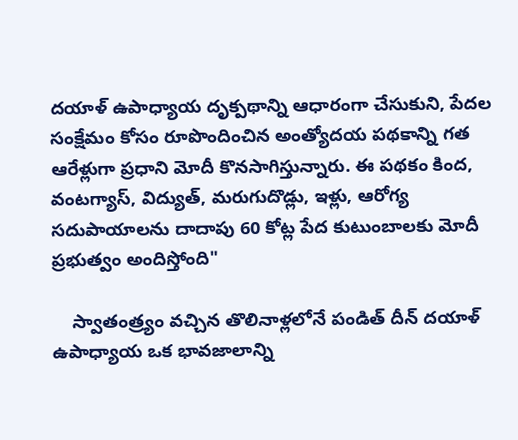దయాళ్‌ ఉపాధ్యాయ దృక్పథాన్ని ఆధారంగా చేసుకుని, పేదల సంక్షేమం కోసం రూపొందించిన అంత్యోదయ పథకాన్ని గత ఆరేళ్లుగా ప్రధాని మోదీ కొనసాగిస్తున్నారు. ఈ పథకం కింద, వంటగ్యాస్‌, విద్యుత్‌, మరుగుదొడ్లు, ఇళ్లు, ఆరోగ్య సదుపాయాలను దాదాపు 60 కోట్ల పేద కుటుంబాలకు మోదీ ప్రభుత్వం అందిస్తోంది"

    స్వాతంత్ర్యం వచ్చిన తొలినాళ్లలోనే పండిత్‌ దీన్‌ దయాళ్‌ ఉపాధ్యాయ ఒక భావజాలాన్ని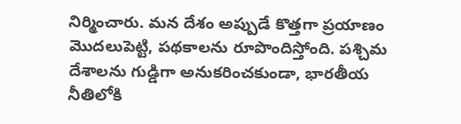నిర్మించారు. మన దేశం అప్పుడే కొత్తగా ప్రయాణం మొదలుపెట్టి, పథకాలను రూపొందిస్తోంది. పశ్చిమ దేశాలను గుడ్డిగా అనుకరించకుండా, భారతీయ నీతిలోకి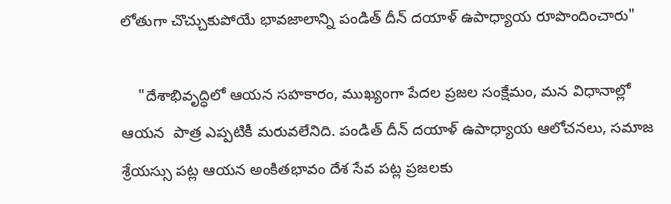లోతుగా చొచ్చుకుపోయే భావజాలాన్ని పండిత్‌ దీన్ దయాళ్‌ ఉపాధ్యాయ రూపొందించారు"

    "దేశాభివృద్ధిలో ఆయన సహకారం, ముఖ్యంగా పేదల ప్రజల సంక్షేమం, మన విధానాల్లో ఆయన  పాత్ర ఎప్పటికీ మరువలేనిది. పండిత్‌ దీన్ దయాళ్‌ ఉపాధ్యాయ ఆలోచనలు, సమాజ శ్రేయస్సు పట్ల ఆయన అంకితభావం దేశ సేవ పట్ల ప్రజలకు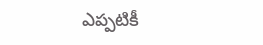ఎప్పటికీ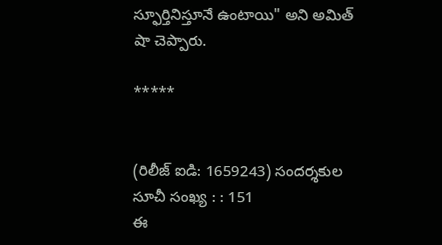స్ఫూర్తినిస్తూనే ఉంటాయి" అని అమిత్‌ షా చెప్పారు.

*****


(రిలీజ్ ఐడి: 1659243) సందర్శకుల సూచీ సంఖ్య : : 151
ఈ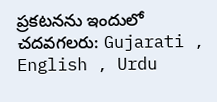ప్రకటనను ఇందులో చదవగలరు: Gujarati , English , Urdu